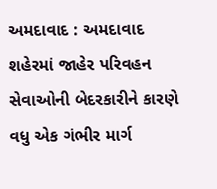અમદાવાદ : અમદાવાદ શહેરમાં જાહેર પરિવહન સેવાઓની બેદરકારીને કારણે વધુ એક ગંભીર માર્ગ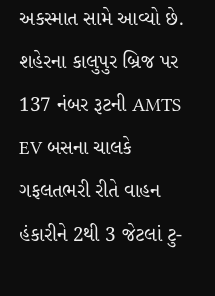અકસ્માત સામે આવ્યો છે. શહેરના કાલુપુર બ્રિજ પર 137 નંબર રૂટની AMTS EV બસના ચાલકે ગફલતભરી રીતે વાહન હંકારીને 2થી 3 જેટલાં ટુ-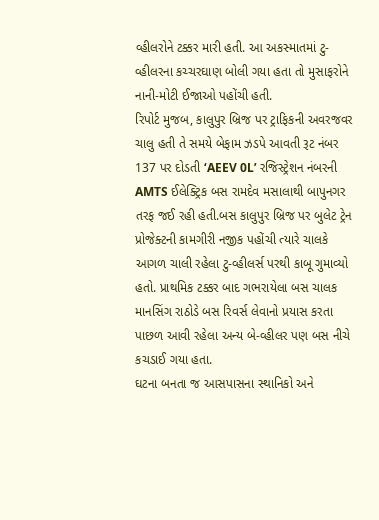વ્હીલરોને ટક્કર મારી હતી. આ અકસ્માતમાં ટુ-વ્હીલરના કચ્ચરઘાણ બોલી ગયા હતા તો મુસાફરોને નાની-મોટી ઈજાઓ પહોંચી હતી.
રિપોર્ટ મુજબ, કાલુપુર બ્રિજ પર ટ્રાફિકની અવરજવર ચાલુ હતી તે સમયે બેફામ ઝડપે આવતી રૂટ નંબર 137 પર દોડતી ‘AEEV 0L’ રજિસ્ટ્રેશન નંબરની AMTS ઈલેક્ટ્રિક બસ રામદેવ મસાલાથી બાપુનગર તરફ જઈ રહી હતી.બસ કાલુપુર બ્રિજ પર બુલેટ ટ્રેન પ્રોજેક્ટની કામગીરી નજીક પહોંચી ત્યારે ચાલકે આગળ ચાલી રહેલા ટુ-વ્હીલર્સ પરથી કાબૂ ગુમાવ્યો હતો. પ્રાથમિક ટક્કર બાદ ગભરાયેલા બસ ચાલક માનસિંગ રાઠોડે બસ રિવર્સ લેવાનો પ્રયાસ કરતા પાછળ આવી રહેલા અન્ય બે-વ્હીલર પણ બસ નીચે કચડાઈ ગયા હતા.
ઘટના બનતા જ આસપાસના સ્થાનિકો અને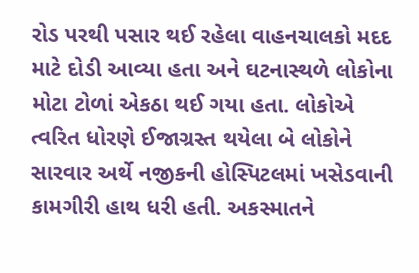રોડ પરથી પસાર થઈ રહેલા વાહનચાલકો મદદ માટે દોડી આવ્યા હતા અને ઘટનાસ્થળે લોકોના મોટા ટોળાં એકઠા થઈ ગયા હતા. લોકોએ ત્વરિત ધોરણે ઈજાગ્રસ્ત થયેલા બે લોકોને સારવાર અર્થે નજીકની હોસ્પિટલમાં ખસેડવાની કામગીરી હાથ ધરી હતી. અકસ્માતને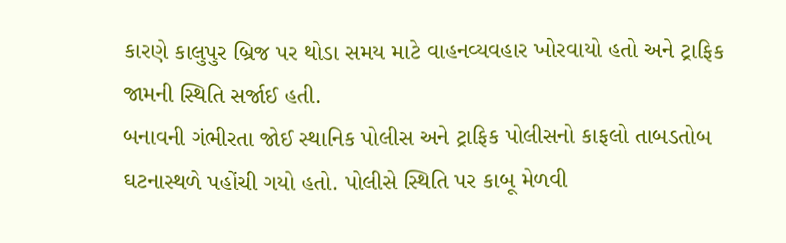કારણે કાલુપુર બ્રિજ પર થોડા સમય માટે વાહનવ્યવહાર ખોરવાયો હતો અને ટ્રાફિક જામની સ્થિતિ સર્જાઈ હતી.
બનાવની ગંભીરતા જોઈ સ્થાનિક પોલીસ અને ટ્રાફિક પોલીસનો કાફલો તાબડતોબ ઘટનાસ્થળે પહોંચી ગયો હતો. પોલીસે સ્થિતિ પર કાબૂ મેળવી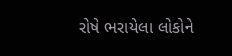રોષે ભરાયેલા લોકોને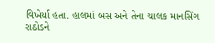વિખેર્યા હતા. હાલમાં બસ અને તેના ચાલક માનસિંગ રાઠોડને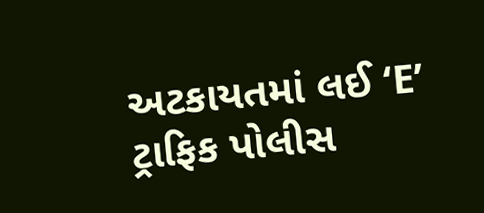અટકાયતમાં લઈ ‘E’ ટ્રાફિક પોલીસ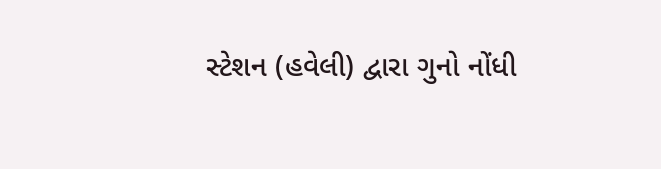સ્ટેશન (હવેલી) દ્વારા ગુનો નોંધી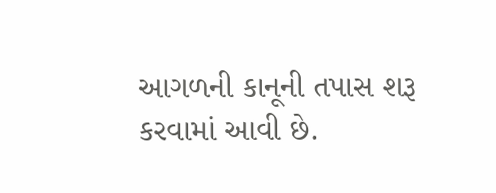આગળની કાનૂની તપાસ શરૂ કરવામાં આવી છે.